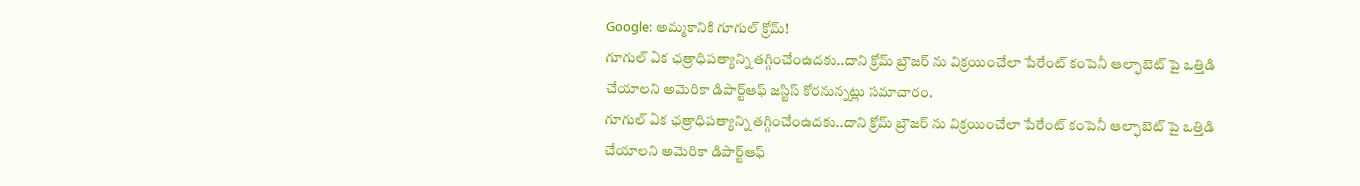Google: అమ్మకానికి గూగుల్ క్రోమ్!
గూగుల్ ఏక ఛత్రాధిపత్యాన్ని తగ్గించేంఉదకు..దాని క్రోమ్ బ్రౌజర్ ను విక్రయించేలా పేరేంట్ కంపెనీ ఆల్ఫాబెట్ పై ఒత్తిడి చేయాలని అమెరికా డిపార్ట్ఆఫ్ జస్టిస్ కోరనున్నట్లు సమాచారం.
గూగుల్ ఏక ఛత్రాధిపత్యాన్ని తగ్గించేంఉదకు..దాని క్రోమ్ బ్రౌజర్ ను విక్రయించేలా పేరేంట్ కంపెనీ ఆల్ఫాబెట్ పై ఒత్తిడి చేయాలని అమెరికా డిపార్ట్ఆఫ్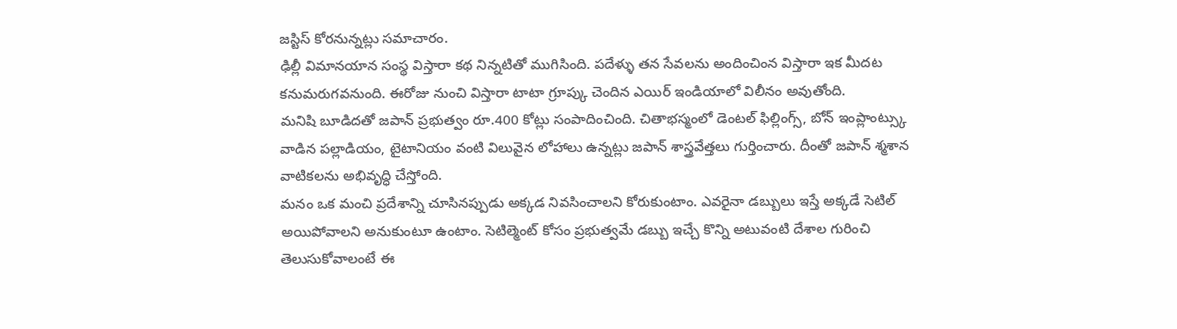జస్టిస్ కోరనున్నట్లు సమాచారం.
ఢిల్లీ విమానయాన సంస్థ విస్తారా కథ నిన్నటితో ముగిసింది. పదేళ్ళు తన సేవలను అందించింన విస్తారా ఇక మీదట కనుమరుగవనుంది. ఈరోజు నుంచి విస్తారా టాటా గ్రూప్కు చెందిన ఎయిర్ ఇండియాలో విలీనం అవుతోంది.
మనిషి బూడిదతో జపాన్ ప్రభుత్వం రూ.400 కోట్లు సంపాదించింది. చితాభస్మంలో డెంటల్ ఫిల్లింగ్స్, బోన్ ఇంప్లాంట్స్కు వాడిన పల్లాడియం, టైటానియం వంటి విలువైన లోహాలు ఉన్నట్లు జపాన్ శాస్త్రవేత్తలు గుర్తించారు. దీంతో జపాన్ శ్మశాన వాటికలను అభివృద్ధి చేస్తోంది.
మనం ఒక మంచి ప్రదేశాన్ని చూసినప్పుడు అక్కడ నివసించాలని కోరుకుంటాం. ఎవరైనా డబ్బులు ఇస్తే అక్కడే సెటిల్ అయిపోవాలని అనుకుంటూ ఉంటాం. సెటిల్మెంట్ కోసం ప్రభుత్వమే డబ్బు ఇచ్చే కొన్ని అటువంటి దేశాల గురించి తెలుసుకోవాలంటే ఈ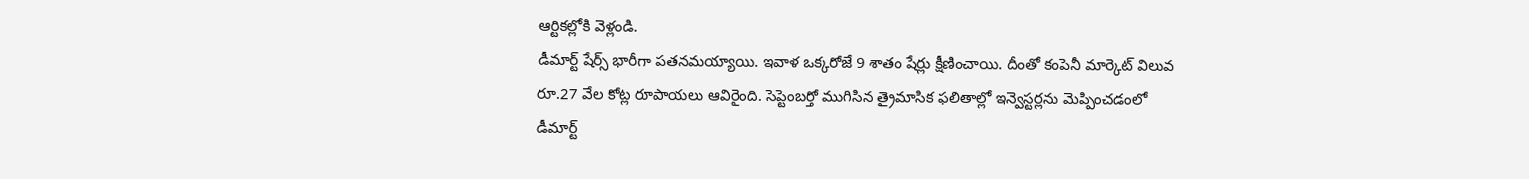ఆర్టికల్లోకి వెళ్లండి.
డీమార్ట్ షేర్స్ భారీగా పతనమయ్యాయి. ఇవాళ ఒక్కరోజే 9 శాతం షేర్లు క్షీణించాయి. దీంతో కంపెనీ మార్కెట్ విలువ రూ.27 వేల కోట్ల రూపాయలు ఆవిరైంది. సెప్టెంబర్తో ముగిసిన త్రైమాసిక ఫలితాల్లో ఇన్వెస్టర్లను మెప్పించడంలో డీమార్ట్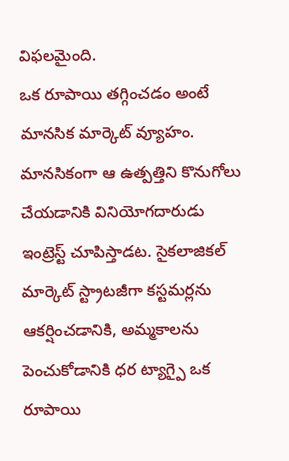విఫలమైంది.
ఒక రూపాయి తగ్గించడం అంటే మానసిక మార్కెట్ వ్యూహం. మానసికంగా ఆ ఉత్పత్తిని కొనుగోలు చేయడానికి వినియోగదారుడు ఇంట్రెస్ట్ చూపిస్తాడట. సైకలాజికల్ మార్కెట్ స్ట్రాటజీగా కస్టమర్లను ఆకర్షించడానికి, అమ్మకాలను పెంచుకోడానికి ధర ట్యాగ్పై ఒక రూపాయి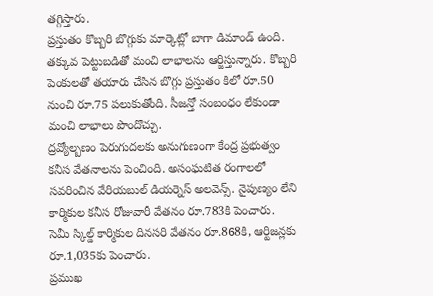తగ్గిస్తారు.
ప్రస్తుతం కొబ్బరి బొగ్గుకు మార్కెట్లో బాగా డిమాండ్ ఉంది. తక్కువ పెట్టుబడితో మంచి లాభాలను ఆర్జిస్తున్నారు. కొబ్బరి పెంకులతో తయారు చేసిన బొగ్గు ప్రస్తుతం కిలో రూ.50 నుంచి రూ.75 పలుకుతోంది. సీజన్తో సంబంధం లేకుండా మంచి లాభాలు పొందొచ్చు.
ద్రవ్యోల్బణం పెరుగుదలకు అనుగుణంగా కేంద్ర ప్రభుత్వం కనీస వేతనాలను పెంచింది. అసంఘటిత రంగాలలో సవరించిన వేరియబుల్ డియర్నెస్ అలవెన్స్. నైపుణ్యం లేని కార్మికుల కనీస రోజువారీ వేతనం రూ.783కి పెంచారు. సెమీ స్కిల్డ్ కార్మికుల దినసరి వేతనం రూ.868కి, ఆర్టిజన్లకు రూ.1,035కు పెంచారు.
ప్రముఖ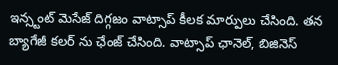ఇన్స్టంట్ మెసేజ్ దిగ్గజం వాట్సాప్ కీలక మార్పులు చేసింది. తన బ్యాగేజీ కలర్ ను ఛేంజ్ చేసింది. వాట్సాప్ ఛానెల్, బిజినెస్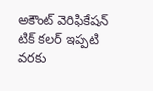అకౌంట్ వెరిఫికేషన్ టిక్ కలర్ ఇప్పటి వరకు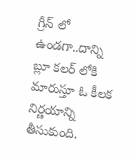గ్రీన్ లో ఉండగా..దాన్ని బ్లూ కలర్ లోకి మారుస్తూ ఓ కీలక నిర్ణయాన్ని తీసుకుంది.